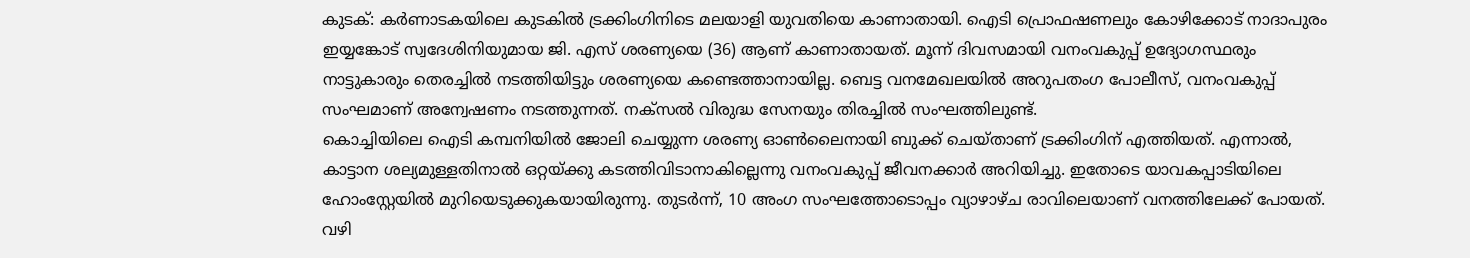കുടക്: കർണാടകയിലെ കുടകിൽ ട്രക്കിംഗിനിടെ മലയാളി യുവതിയെ കാണാതായി. ഐടി പ്രൊഫഷണലും കോഴിക്കോട് നാദാപുരം ഇയ്യങ്കോട് സ്വദേശിനിയുമായ ജി. എസ് ശരണ്യയെ (36) ആണ് കാണാതായത്. മൂന്ന് ദിവസമായി വനംവകുപ്പ് ഉദ്യോഗസ്ഥരും നാട്ടുകാരും തെരച്ചിൽ നടത്തിയിട്ടും ശരണ്യയെ കണ്ടെത്താനായില്ല. ബെട്ട വനമേഖലയിൽ അറുപതംഗ പോലീസ്, വനംവകുപ്പ് സംഘമാണ് അന്വേഷണം നടത്തുന്നത്. നക്സൽ വിരുദ്ധ സേനയും തിരച്ചിൽ സംഘത്തിലുണ്ട്.
കൊച്ചിയിലെ ഐടി കമ്പനിയിൽ ജോലി ചെയ്യുന്ന ശരണ്യ ഓൺലൈനായി ബുക്ക് ചെയ്താണ് ട്രക്കിംഗിന് എത്തിയത്. എന്നാൽ, കാട്ടാന ശല്യമുള്ളതിനാൽ ഒറ്റയ്ക്കു കടത്തിവിടാനാകില്ലെന്നു വനംവകുപ്പ് ജീവനക്കാർ അറിയിച്ചു. ഇതോടെ യാവകപ്പാടിയിലെ ഹോംസ്റ്റേയിൽ മുറിയെടുക്കുകയായിരുന്നു. തുടർന്ന്, 10 അംഗ സംഘത്തോടൊപ്പം വ്യാഴാഴ്ച രാവിലെയാണ് വനത്തിലേക്ക് പോയത്.
വഴി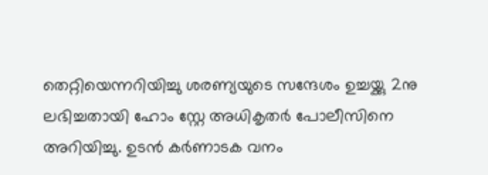തെറ്റിയെന്നറിയിച്ചു ശരണ്യയുടെ സന്ദേശം ഉച്ചയ്ക്കു 2നു ലഭിച്ചതായി ഹോം സ്റ്റേ അധികൃതർ പോലീസിനെ അറിയിച്ചു. ഉടൻ കർണാടക വനം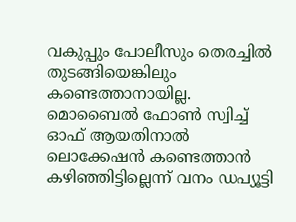വകുപ്പും പോലീസും തെരച്ചിൽ തുടങ്ങിയെങ്കിലും കണ്ടെത്താനായില്ല. മൊബൈൽ ഫോൺ സ്വിച്ച് ഓഫ് ആയതിനാൽ ലൊക്കേഷൻ കണ്ടെത്താൻ കഴിഞ്ഞിട്ടില്ലെന്ന് വനം ഡപ്യൂട്ടി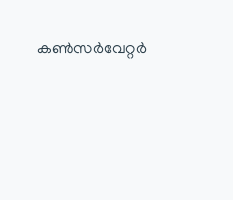കൺസർവേറ്റർ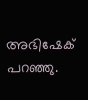അഭിഷേക് പറഞ്ഞു.